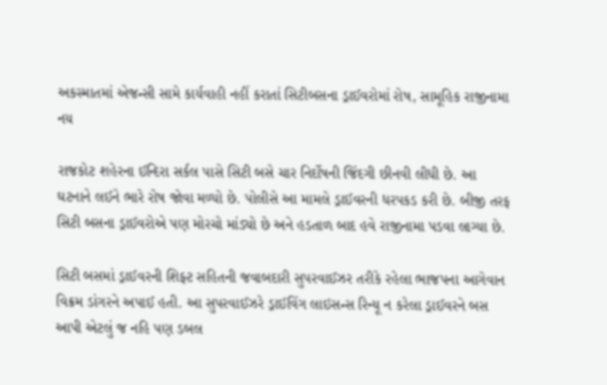અકસ્માતમાં એજન્સી સામે કાર્યવાહી નહીં કરાતાં સિટીબસના ડ્રાઈવરોમાં રોષ, સામૂહિક રાજીનામા નય

રાજકોટ શહેરના ઈન્દિરા સર્કલ પાસે સિટી બસે ચાર નિર્દોષની જિંદગી છીનવી લીધી છે. આ ઘટનાને લઈને ભારે રોષ જોવા મળ્યો છે. પોલીસે આ મામલે ડ્રાઈવરની ધરપકડ કરી છે. બીજી તરફ સિટી બસના ડ્રાઈવરોએ પણ મોરચો માંડ્યો છે અને હડતાળ બાદ હવે રાજીનામા પડવા લાગ્યા છે.

સિટી બસમાં ડ્રાઈવરની શિફ્ટ સહિતની જવાબદારી સુપરવાઈઝર તરીકે રહેલા ભાજપના આગેવાન વિક્રમ ડાંગરને અપાઈ હતી. આ સુપરવાઈઝરે ડ્રાઈવિંગ લાઇસન્સ રિન્યૂ ન કરેલા ડ્રાઈવરને બસ આપી એટલું જ નહિ પણ ડબલ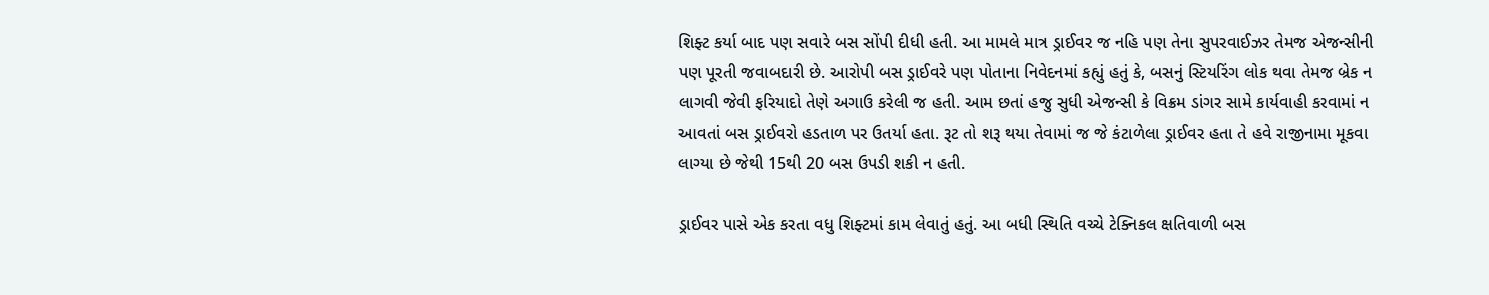શિફ્ટ કર્યા બાદ પણ સવારે બસ સોંપી દીધી હતી. આ મામલે માત્ર ડ્રાઈવર જ નહિ પણ તેના સુપરવાઈઝર તેમજ એજન્સીની પણ પૂરતી જવાબદારી છે. આરોપી બસ ડ્રાઈવરે પણ પોતાના નિવેદનમાં કહ્યું હતું કે, બસનું સ્ટિયરિંગ લોક થવા તેમજ બ્રેક ન લાગવી જેવી ફરિયાદો તેણે અગાઉ કરેલી જ હતી. આમ છતાં હજુ સુધી એજન્સી કે વિક્રમ ડાંગર સામે કાર્યવાહી કરવામાં ન આવતાં બસ ડ્રાઈવરો હડતાળ પર ઉતર્યા હતા. રૂટ તો શરૂ થયા તેવામાં જ જે કંટાળેલા ડ્રાઈવર હતા તે હવે રાજીનામા મૂકવા લાગ્યા છે જેથી 15થી 20 બસ ઉપડી શકી ન હતી.

ડ્રાઈવર પાસે એક કરતા વધુ શિફ્ટમાં કામ લેવાતું હતું. આ બધી સ્થિતિ વચ્ચે ટેક્નિકલ ક્ષતિવાળી બસ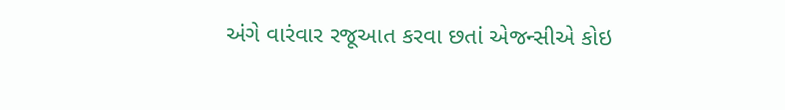અંગે વારંવાર રજૂઆત કરવા છતાં એજન્સીએ કોઇ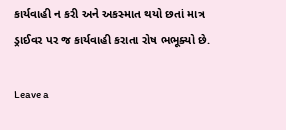કાર્યવાહી ન કરી અને અકસ્માત થયો છતાં માત્ર ડ્રાઈવર પર જ કાર્યવાહી કરાતા રોષ ભભૂક્યો છે.

Leave a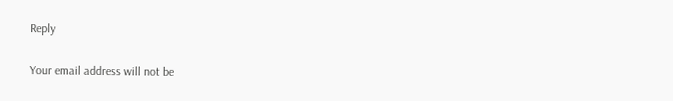Reply

Your email address will not be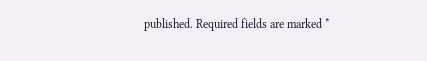published. Required fields are marked *